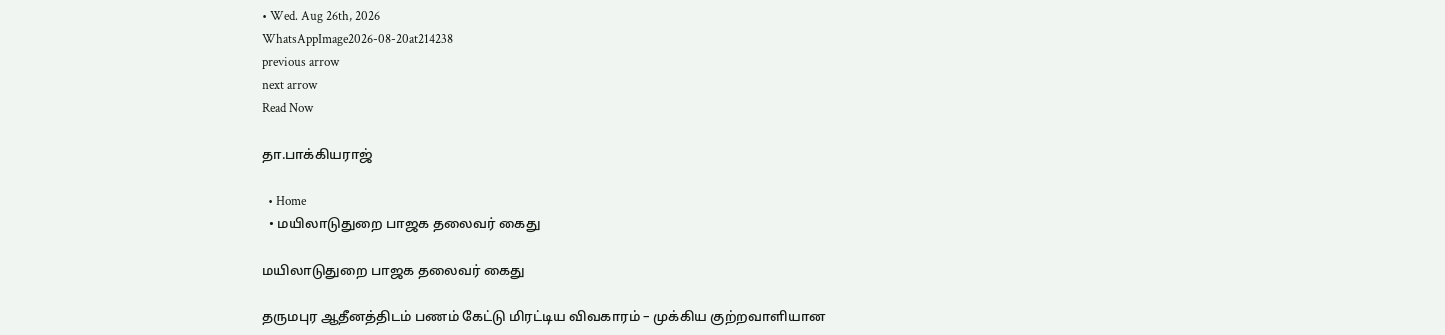• Wed. Aug 26th, 2026
WhatsAppImage2026-08-20at214238
previous arrow
next arrow
Read Now

தா.பாக்கியராஜ்

  • Home
  • மயிலாடுதுறை பாஜக தலைவர் கைது

மயிலாடுதுறை பாஜக தலைவர் கைது

தருமபுர ஆதீனத்திடம் பணம் கேட்டு மிரட்டிய விவகாரம் – முக்கிய குற்றவாளியான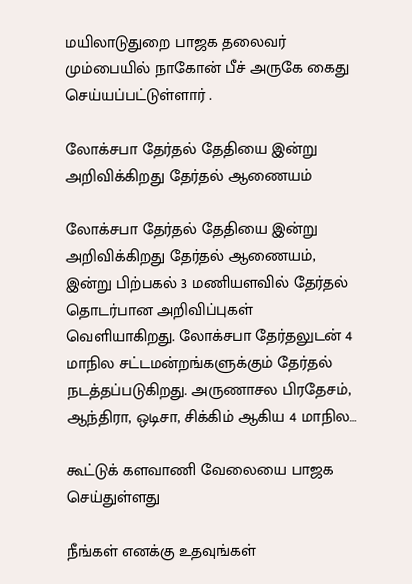மயிலாடுதுறை பாஜக தலைவர் மும்பையில் நாகோன் பீச் அருகே கைது செய்யப்பட்டுள்ளார் .

லோக்சபா தேர்தல் தேதியை இன்று அறிவிக்கிறது தேர்தல் ஆணையம்

லோக்சபா தேர்தல் தேதியை இன்று அறிவிக்கிறது தேர்தல் ஆணையம், இன்று பிற்பகல் 3 மணியளவில் தேர்தல் தொடர்பான அறிவிப்புகள் வெளியாகிறது. லோக்சபா தேர்தலுடன் 4 மாநில சட்டமன்றங்களுக்கும் தேர்தல் நடத்தப்படுகிறது. அருணாசல பிரதேசம், ஆந்திரா, ஒடிசா, சிக்கிம் ஆகிய 4 மாநில…

கூட்டுக் களவாணி வேலையை பாஜக செய்துள்ளது

நீங்கள் எனக்கு உதவுங்கள்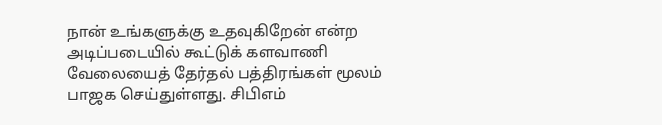நான் உங்களுக்கு உதவுகிறேன் என்ற அடிப்படையில் கூட்டுக் களவாணி வேலையைத் தேர்தல் பத்திரங்கள் மூலம் பாஜக செய்துள்ளது. சிபிஎம்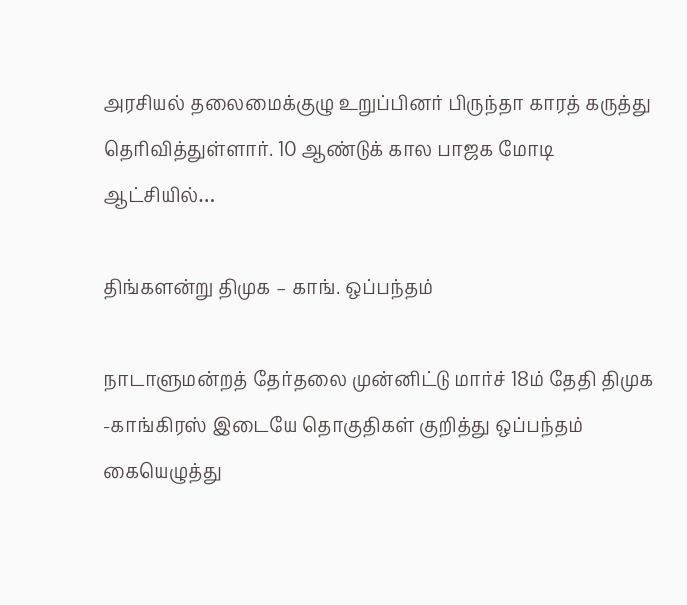அரசியல் தலைமைக்குழு உறுப்பினர் பிருந்தா காரத் கருத்து தெரிவித்துள்ளார். 10 ஆண்டுக் கால பாஜக மோடி ஆட்சியில்…

திங்களன்று திமுக – காங். ஒப்பந்தம்

நாடாளுமன்றத் தேர்தலை முன்னிட்டு மார்ச் 18ம் தேதி திமுக -காங்கிரஸ் இடையே தொகுதிகள் குறித்து ஒப்பந்தம் கையெழுத்து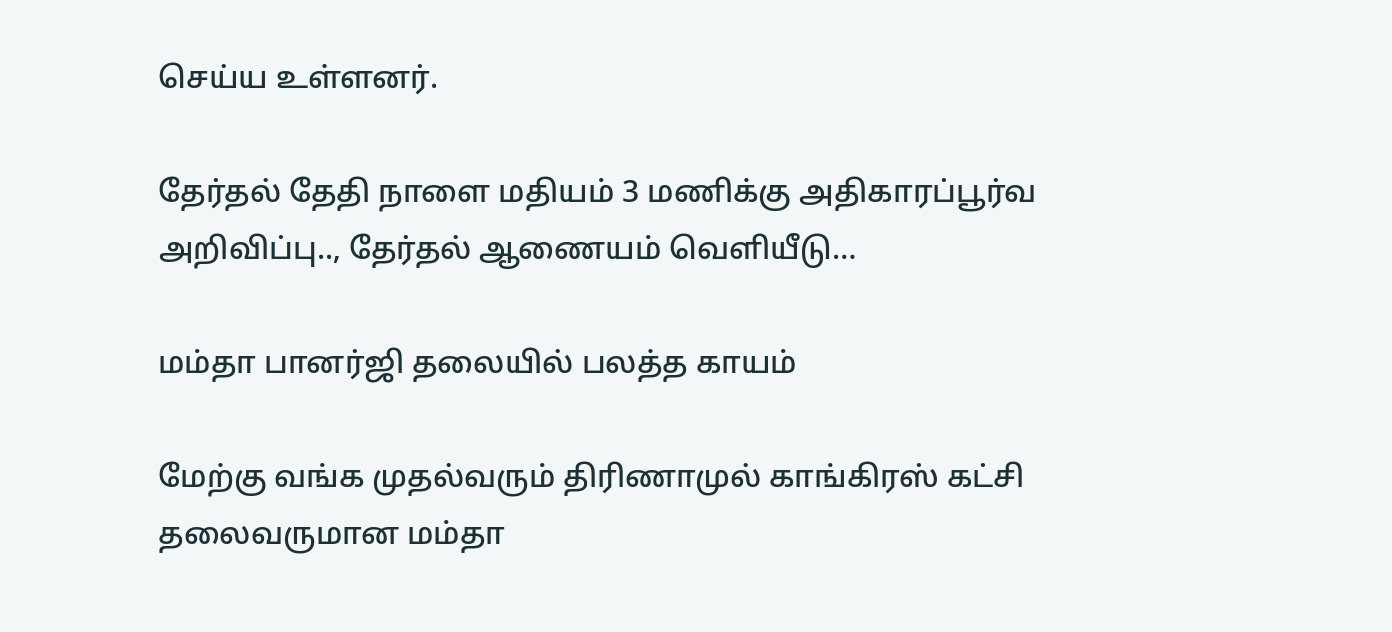செய்ய உள்ளனர்.

தேர்தல் தேதி நாளை மதியம் 3 மணிக்கு அதிகாரப்பூர்வ அறிவிப்பு.., தேர்தல் ஆணையம் வெளியீடு…

மம்தா பானர்ஜி தலையில் பலத்த காயம்

மேற்கு வங்க முதல்வரும் திரிணாமுல் காங்கிரஸ் கட்சி தலைவருமான மம்தா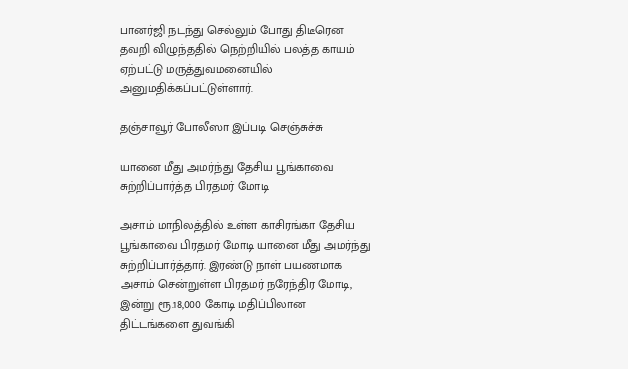பானர்ஜி நடந்து செல்லும் போது திடீரென தவறி விழுந்ததில் நெற்றியில் பலத்த காயம் ஏற்பட்டு மருத்துவமனையில் அனுமதிக்கப்பட்டுள்ளார்.

தஞ்சாவூர் போலீஸா இப்படி செஞ்சுச்சு

யானை மீது அமர்ந்து தேசிய பூங்காவை சுற்றிப்பார்த்த பிரதமர் மோடி

அசாம் மாநிலத்தில் உள்ள காசிரங்கா தேசிய பூங்காவை பிரதமர் மோடி யானை மீது அமர்ந்து சுற்றிப்பார்த்தார். இரண்டு நாள் பயணமாக அசாம் சென்றுள்ள பிரதமர் நரேந்திர மோடி, இன்று ரூ.18,000 கோடி மதிப்பிலான திட்டங்களை துவங்கி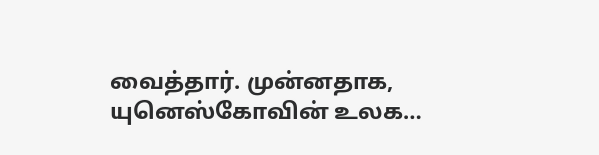வைத்தார். முன்னதாக, யுனெஸ்கோவின் உலக…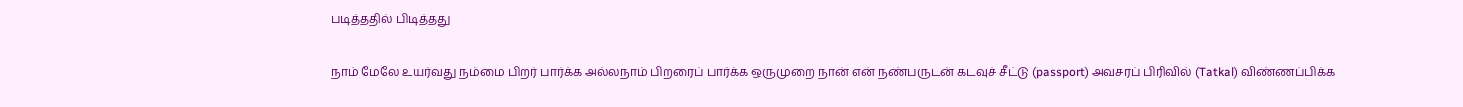படித்ததில் பிடித்தது

நாம் மேலே உயர்வது நம்மை பிறர் பார்க்க அல்லநாம் பிறரைப் பார்க்க ஒருமுறை நான் என் நண்பருடன் கடவுச் சீட்டு (passport) அவசரப் பிரிவில் (Tatkal) விண்ணப்பிக்க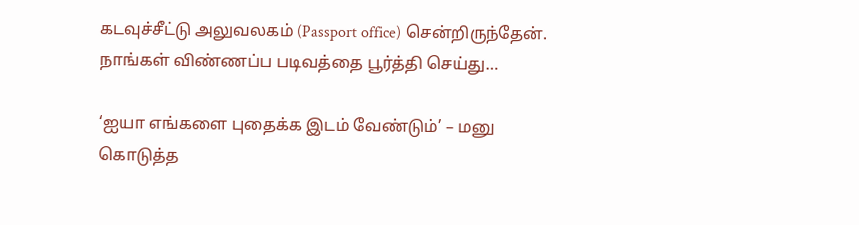கடவுச்சீட்டு அலுவலகம் (Passport office) சென்றிருந்தேன். நாங்கள் விண்ணப்ப படிவத்தை பூர்த்தி செய்து…

‘ஐயா எங்களை புதைக்க இடம் வேண்டும்’ – மனு கொடுத்த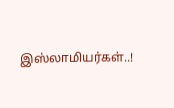இஸ்லாமியர்கள்..!